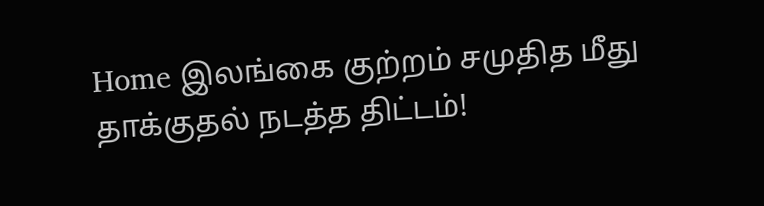Home இலங்கை குற்றம் சமுதித மீது தாக்குதல் நடத்த திட்டம்!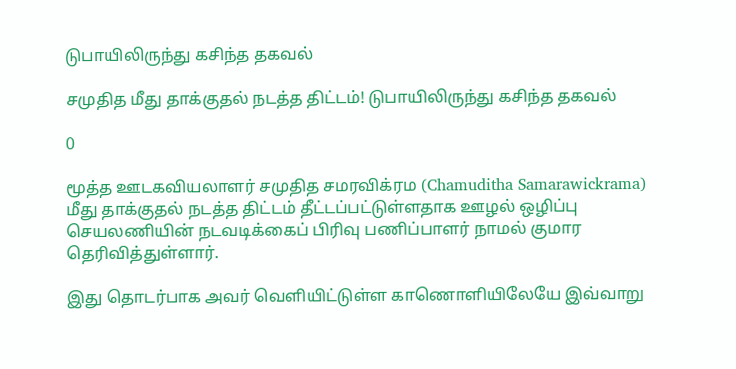டுபாயிலிருந்து கசிந்த தகவல்

சமுதித மீது தாக்குதல் நடத்த திட்டம்! டுபாயிலிருந்து கசிந்த தகவல்

0

மூத்த ஊடகவியலாளர் சமுதித சமரவிக்ரம (Chamuditha Samarawickrama) மீது தாக்குதல் நடத்த திட்டம் தீட்டப்பட்டுள்ளதாக ஊழல் ஒழிப்பு செயலணியின் நடவடிக்கைப் பிரிவு பணிப்பாளர் நாமல் குமார தெரிவித்துள்ளார்.

இது தொடர்பாக அவர் வெளியிட்டுள்ள காணொளியிலேயே இவ்வாறு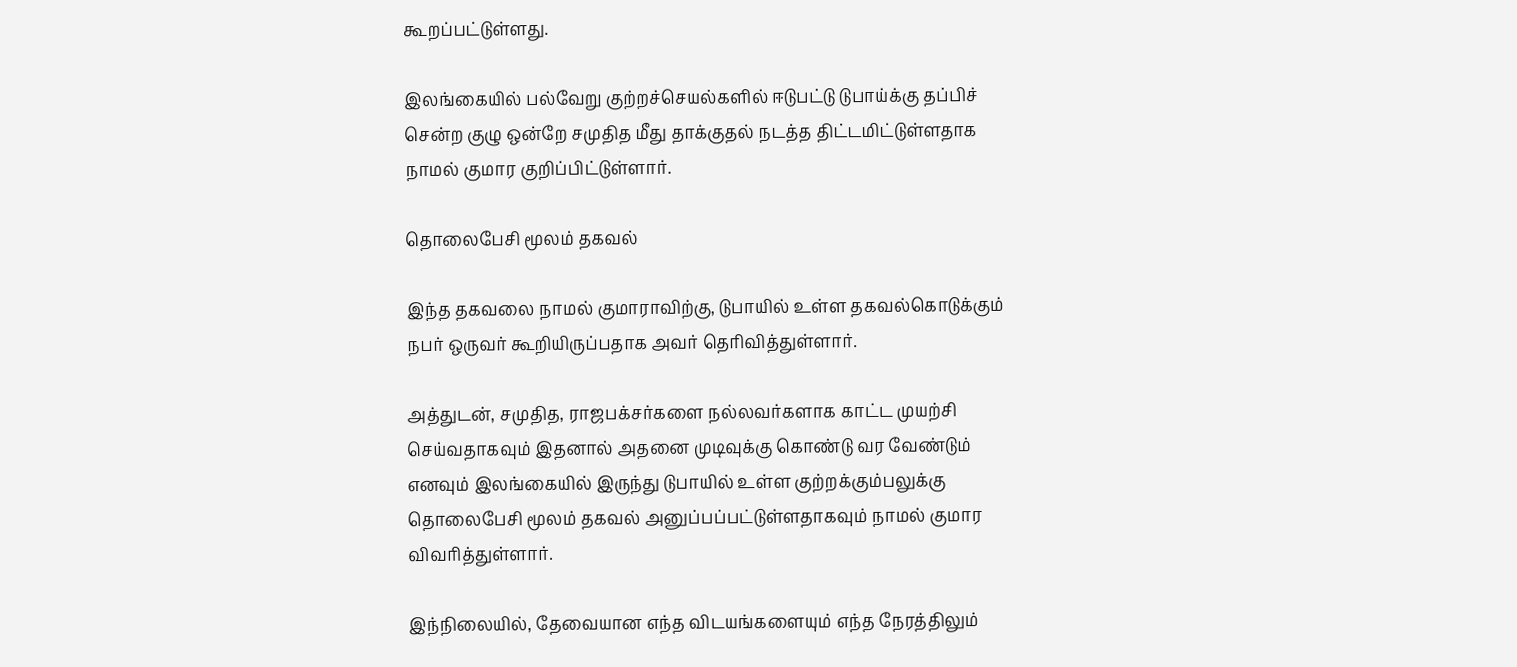கூறப்பட்டுள்ளது.

இலங்கையில் பல்வேறு குற்றச்செயல்களில் ஈடுபட்டு டுபாய்க்கு தப்பிச் சென்ற குழு ஒன்றே சமுதித மீது தாக்குதல் நடத்த திட்டமிட்டுள்ளதாக நாமல் குமார குறிப்பிட்டுள்ளார்.

தொலைபேசி மூலம் தகவல்

இந்த தகவலை நாமல் குமாராவிற்கு, டுபாயில் உள்ள தகவல்கொடுக்கும் நபர் ஒருவர் கூறியிருப்பதாக அவர் தெரிவித்துள்ளார்.

அத்துடன், சமுதித, ராஜபக்சர்களை நல்லவர்களாக காட்ட முயற்சி செய்வதாகவும் இதனால் அதனை முடிவுக்கு கொண்டு வர வேண்டும் எனவும் இலங்கையில் இருந்து டுபாயில் உள்ள குற்றக்கும்பலுக்கு தொலைபேசி மூலம் தகவல் அனுப்பப்பட்டுள்ளதாகவும் நாமல் குமார விவரித்துள்ளார்.

இந்நிலையில், தேவையான எந்த விடயங்களையும் எந்த நேரத்திலும்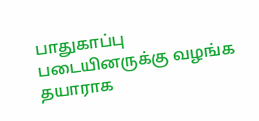பாதுகாப்பு படையினருக்கு வழங்க தயாராக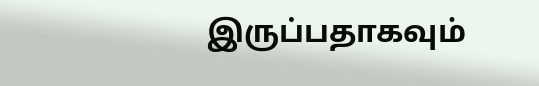இருப்பதாகவும்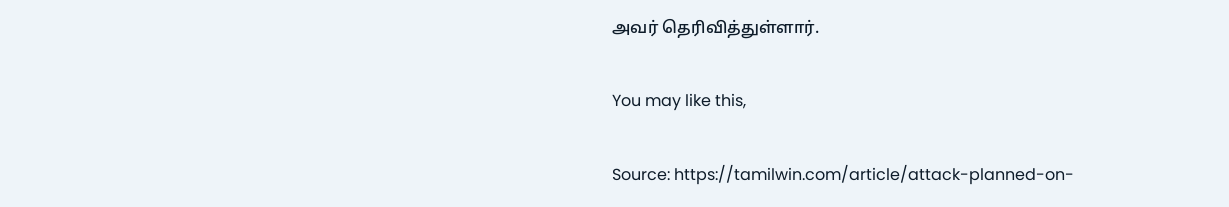அவர் தெரிவித்துள்ளார்.

You may like this,

Source: https://tamilwin.com/article/attack-planned-on-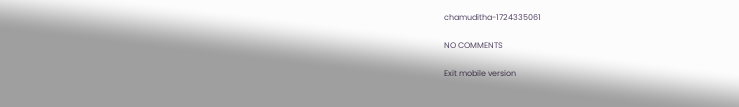chamuditha-1724335061

NO COMMENTS

Exit mobile version